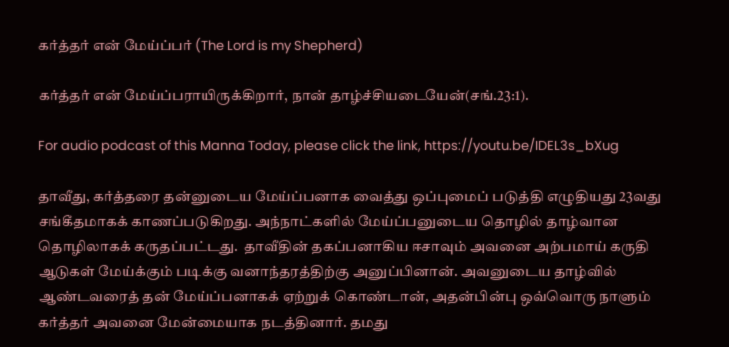கர்த்தர் என் மேய்ப்பர் (The Lord is my Shepherd)

கர்த்தர் என் மேய்ப்பராயிருக்கிறார், நான் தாழ்ச்சியடையேன்(சங்.23:1).

For audio podcast of this Manna Today, please click the link, https://youtu.be/IDEL3s_bXug

தாவீது, கர்த்தரை தன்னுடைய மேய்ப்பனாக வைத்து ஒப்புமைப் படுத்தி எழுதியது 23வது சங்கீதமாகக் காணப்படுகிறது. அந்நாட்களில் மேய்ப்பனுடைய தொழில் தாழ்வான தொழிலாகக் கருதப்பட்டது.  தாவீதின் தகப்பனாகிய ஈசாவும் அவனை அற்பமாய் கருதி ஆடுகள் மேய்க்கும் படிக்கு வனாந்தரத்திற்கு அனுப்பினான். அவனுடைய தாழ்வில் ஆண்டவரைத் தன் மேய்ப்பனாகக் ஏற்றுக் கொண்டான், அதன்பின்பு ஒவ்வொரு நாளும் கர்த்தர் அவனை மேன்மையாக நடத்தினார். தமது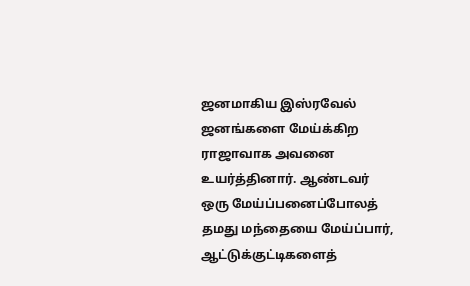ஜனமாகிய இஸ்ரவேல்  ஜனங்களை மேய்க்கிற ராஜாவாக அவனை உயர்த்தினார். ஆண்டவர் ஒரு மேய்ப்பனைப்போலத் தமது மந்தையை மேய்ப்பார், ஆட்டுக்குட்டிகளைத்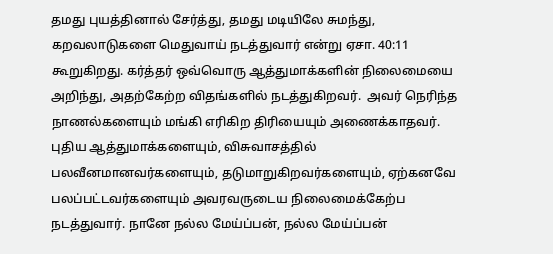தமது புயத்தினால் சேர்த்து, தமது மடியிலே சுமந்து, கறவலாடுகளை மெதுவாய் நடத்துவார் என்று ஏசா. 40:11 கூறுகிறது. கர்த்தர் ஒவ்வொரு ஆத்துமாக்களின் நிலைமையை அறிந்து, அதற்கேற்ற விதங்களில் நடத்துகிறவர்.  அவர் நெரிந்த நாணல்களையும் மங்கி எரிகிற திரியையும் அணைக்காதவர். புதிய ஆத்துமாக்களையும், விசுவாசத்தில் பலவீனமானவர்களையும், தடுமாறுகிறவர்களையும், ஏற்கனவே பலப்பட்டவர்களையும் அவரவருடைய நிலைமைக்கேற்ப நடத்துவார். நானே நல்ல மேய்ப்பன், நல்ல மேய்ப்பன்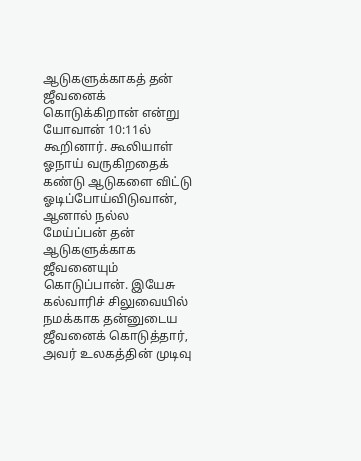ஆடுகளுக்காகத் தன் ஜீவனைக் கொடுக்கிறான் என்று யோவான் 10:11ல் கூறினார். கூலியாள் ஓநாய் வருகிறதைக் கண்டு ஆடுகளை விட்டு ஓடிப்போய்விடுவான், ஆனால் நல்ல மேய்ப்பன் தன் ஆடுகளுக்காக ஜீவனையும் கொடுப்பான். இயேசு கல்வாரிச் சிலுவையில் நமக்காக தன்னுடைய  ஜீவனைக் கொடுத்தார், அவர் உலகத்தின் முடிவு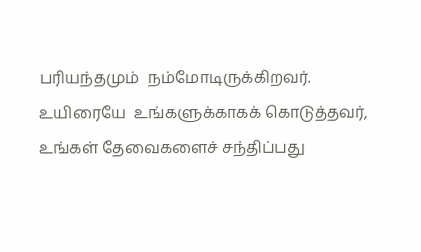பரியந்தமும்  நம்மோடிருக்கிறவர்.  உயிரையே  உங்களுக்காகக் கொடுத்தவர், உங்கள் தேவைகளைச் சந்திப்பது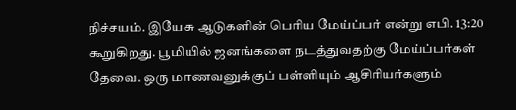நிச்சயம். இயேசு ஆடுகளின் பெரிய மேய்ப்பர் என்று எபி. 13:20 கூறுகிறது. பூமியில் ஜனங்களை நடத்துவதற்கு மேய்ப்பர்கள் தேவை. ஒரு மாணவனுக்குப் பள்ளியும் ஆசிரியர்களும்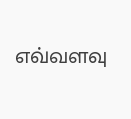எவ்வளவு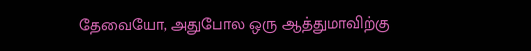தேவையோ, அதுபோல ஒரு ஆத்துமாவிற்கு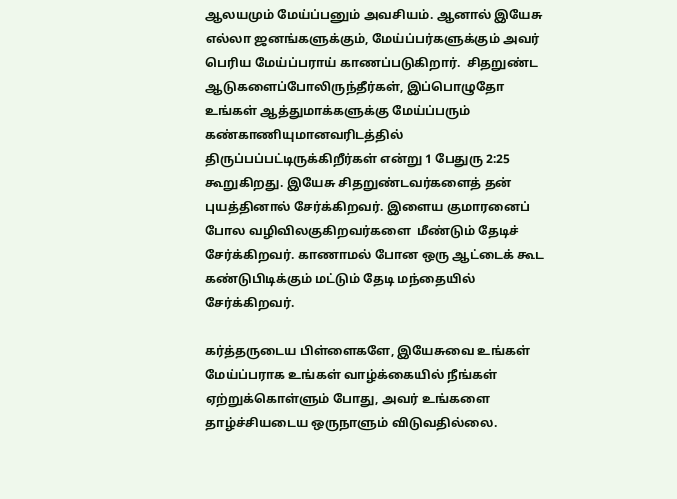ஆலயமும் மேய்ப்பனும் அவசியம். ஆனால் இயேசு எல்லா ஜனங்களுக்கும், மேய்ப்பர்களுக்கும் அவர் பெரிய மேய்ப்பராய் காணப்படுகிறார்.  சிதறுண்ட ஆடுகளைப்போலிருந்தீர்கள், இப்பொழுதோ உங்கள் ஆத்துமாக்களுக்கு மேய்ப்பரும் கண்காணியுமானவரிடத்தில் திருப்பப்பட்டிருக்கிறீர்கள் என்று 1 பேதுரு 2:25 கூறுகிறது. இயேசு சிதறுண்டவர்களைத் தன் புயத்தினால் சேர்க்கிறவர். இளைய குமாரனைப் போல வழிவிலகுகிறவர்களை  மீண்டும் தேடிச் சேர்க்கிறவர். காணாமல் போன ஒரு ஆட்டைக் கூட கண்டுபிடிக்கும் மட்டும் தேடி மந்தையில் சேர்க்கிறவர்.

கர்த்தருடைய பிள்ளைகளே, இயேசுவை உங்கள் மேய்ப்பராக உங்கள் வாழ்க்கையில் நீங்கள் ஏற்றுக்கொள்ளும் போது, அவர் உங்களை  தாழ்ச்சியடைய ஒருநாளும் விடுவதில்லை.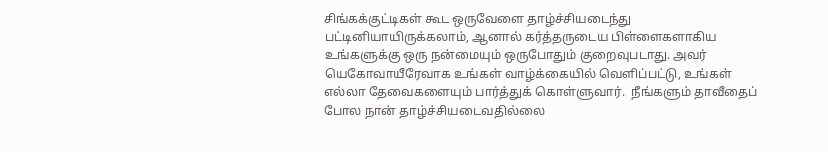சிங்கக்குட்டிகள் கூட ஒருவேளை தாழ்ச்சியடைந்து பட்டினியாயிருக்கலாம், ஆனால் கர்த்தருடைய பிள்ளைகளாகிய உங்களுக்கு ஒரு நன்மையும் ஒருபோதும் குறைவுபடாது. அவர் யெகோவாயீரேவாக உங்கள் வாழ்க்கையில் வெளிப்பட்டு, உங்கள் எல்லா தேவைகளையும் பார்த்துக் கொள்ளுவார்.  நீங்களும் தாவீதைப் போல நான் தாழ்ச்சியடைவதில்லை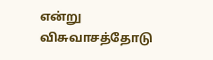என்று விசுவாசத்தோடு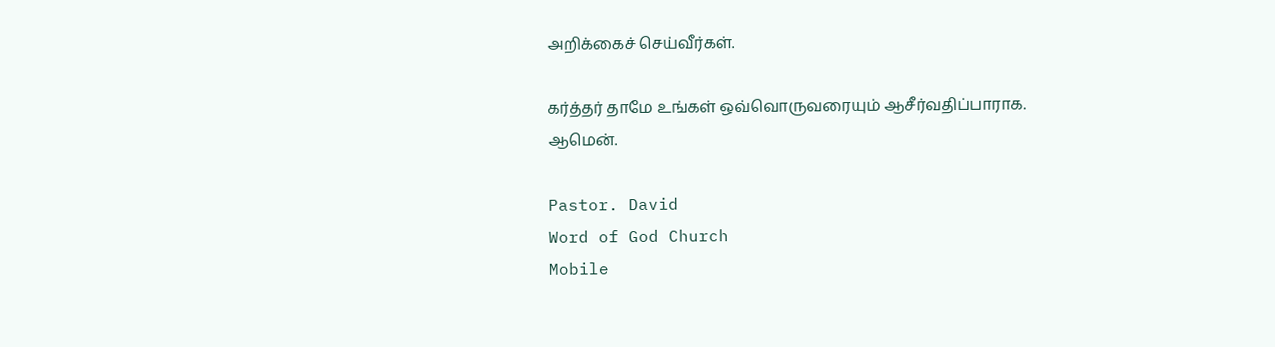அறிக்கைச் செய்வீர்கள்.

கர்த்தர் தாமே உங்கள் ஒவ்வொருவரையும் ஆசீர்வதிப்பாராக. ஆமென்.

Pastor. David
Word of God Church
Mobile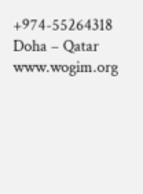+974-55264318
Doha – Qatar
www.wogim.org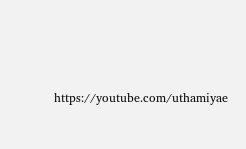https://youtube.com/uthamiyae